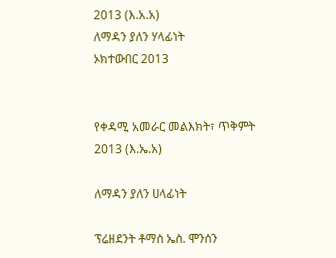2013 (እ.አ.አ)
ለማዳን ያለን ሃላፊነት
ኦክተውበር 2013


የቀዳሚ አመራር መልእክት፣ ጥቅምት 2013 (እ.ኤ.አ)

ለማዳን ያለን ሀላፊነት

ፕሬዘደንት ቶማስ ኤስ. ሞንሰን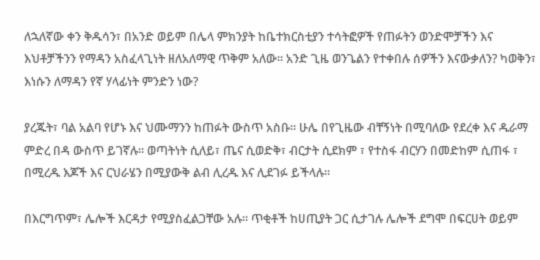ለኋለኛው ቀን ቅዱሳን፣ በአንድ ወይም በሌላ ምክንያት ከቤተክርስቲያን ተሳትፎዎች የጠፉትን ወንድሞቻችን እና እህቶቻችንን የማዳን አስፈላጊነት ዘለአለማዊ ጥቅም አለው። አንድ ጊዜ ወንጌልን የተቀበሉ ሰዎችን እናውቃለን? ካወቅን፣ እነሱን ለማዳን የኛ ሃላፊነት ምንድን ነው?

ያረጁት፣ ባል አልባ የሆኑ እና ህሙማንን ከጠፉት ውስጥ አስቡ። ሁሌ በየጊዜው ብቸኝነት በሚባለው የደረቀ እና ዱራማ ምድረ በዳ ውስጥ ይገኛሉ። ወጣትነት ሲለይ፣ ጤና ሲወድቅ፣ ብርታት ሲደክም ፣ የተስፋ ብርሃን በመድከም ሲጠፋ ፣ በሚረዱ እጆች እና ርህራሄን በሚያውቅ ልብ ሊረዱ እና ሊደገፉ ይችላሉ።

በእርግጥም፣ ሌሎች እርዳታ የሚያስፈልጋቸው አሉ። ጥቂቶች ከሀጢያት ጋር ሲታገሉ ሌሎች ደግሞ በፍርሀት ወይም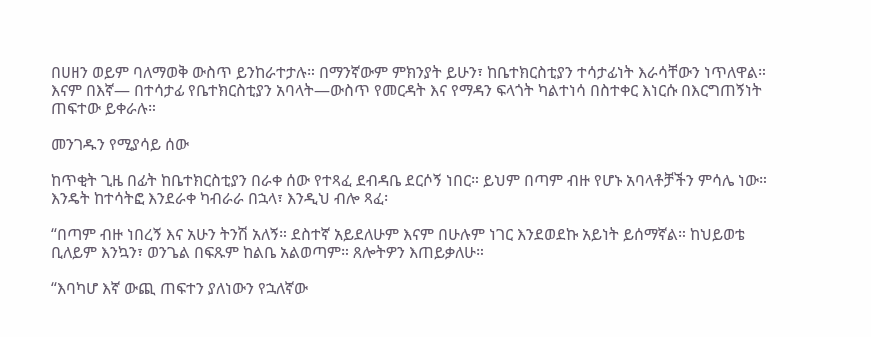በሀዘን ወይም ባለማወቅ ውስጥ ይንከራተታሉ። በማንኛውም ምክንያት ይሁን፣ ከቤተክርስቲያን ተሳታፊነት እራሳቸውን ነጥለዋል። እናም በእኛ— በተሳታፊ የቤተክርስቲያን አባላት—ውስጥ የመርዳት እና የማዳን ፍላጎት ካልተነሳ በስተቀር እነርሱ በእርግጠኝነት ጠፍተው ይቀራሉ።

መንገዱን የሚያሳይ ሰው

ከጥቂት ጊዜ በፊት ከቤተክርስቲያን በራቀ ሰው የተጻፈ ደብዳቤ ደርሶኝ ነበር። ይህም በጣም ብዙ የሆኑ አባላቶቻችን ምሳሌ ነው። እንዴት ከተሳትፎ እንደራቀ ካብራራ በኋላ፣ እንዲህ ብሎ ጻፈ፡

“በጣም ብዙ ነበረኝ እና አሁን ትንሽ አለኝ። ደስተኛ አይደለሁም እናም በሁሉም ነገር እንደወደኩ አይነት ይሰማኛል። ከህይወቴ ቢለይም እንኳን፣ ወንጌል በፍጹም ከልቤ አልወጣም። ጸሎትዎን እጠይቃለሁ።

“እባካሆ እኛ ውጪ ጠፍተን ያለነውን የኋለኛው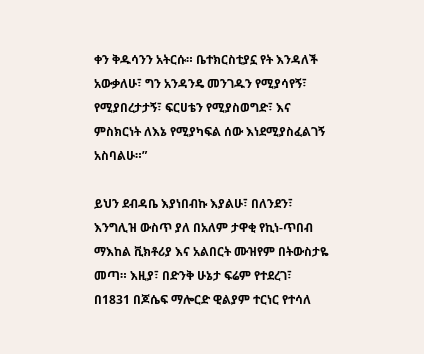ቀን ቅዱሳንን አትርሱ። ቤተክርስቲያኗ የት እንዳለች አውቃለሁ፣ ግን አንዳንዴ መንገዱን የሚያሳየኝ፣ የሚያበረታታኝ፣ ፍርሀቴን የሚያስወግድ፣ እና ምስክርነት ለእኔ የሚያካፍል ሰው እነደሚያስፈልገኝ አስባልሁ።”

ይህን ደብዳቤ እያነበብኩ እያልሁ፣ በለንደን፣ እንግሊዝ ውስጥ ያለ በአለም ታዋቂ የኪነ-ጥበብ ማእከል ቪክቶሪያ እና አልበርት ሙዝየም በትውስታዬ መጣ። እዚያ፣ በድንቅ ሁኔታ ፍሬም የተደረገ፣ በ1831 በጆሴፍ ማሎርድ ዊልያም ተርነር የተሳለ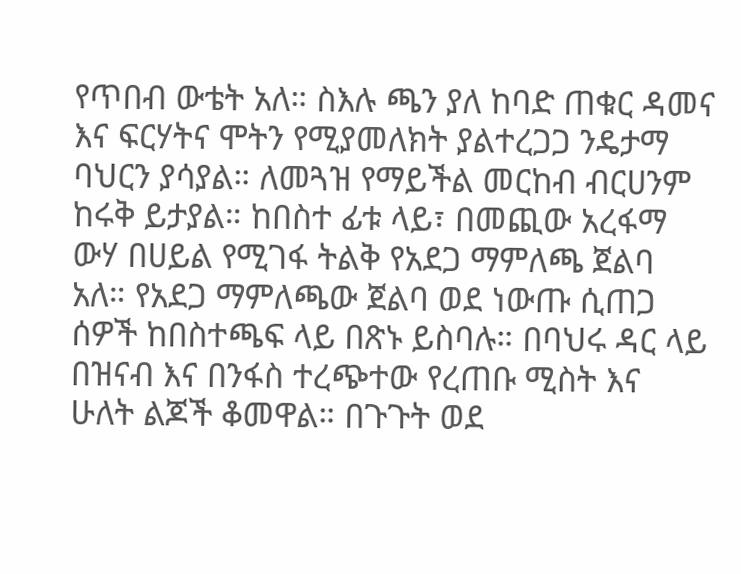የጥበብ ውቴት አለ። ስእሉ ጫን ያለ ከባድ ጠቁር ዳመና እና ፍርሃትና ሞትን የሚያመለክት ያልተረጋጋ ንዴታማ ባህርን ያሳያል። ለመጓዝ የማይችል መርከብ ብርሀንም ከሩቅ ይታያል። ከበስተ ፊቱ ላይ፣ በመጪው አረፋማ ውሃ በሀይል የሚገፋ ትልቅ የአደጋ ማምለጫ ጀልባ አለ። የአደጋ ማምለጫው ጀልባ ወደ ነውጡ ሲጠጋ ሰዎች ከበስተጫፍ ላይ በጽኑ ይስባሉ። በባህሩ ዳር ላይ በዝናብ እና በንፋስ ተረጭተው የረጠቡ ሚስት እና ሁለት ልጆች ቆመዋል። በጉጉት ወደ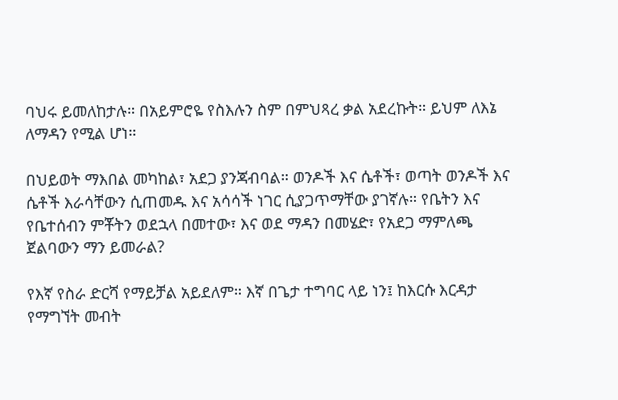ባህሩ ይመለከታሉ። በአይምሮዬ የስእሉን ስም በምህጻረ ቃል አደረኩት። ይህም ለእኔ ለማዳን የሚል ሆነ።

በህይወት ማእበል መካከል፣ አደጋ ያንጃብባል። ወንዶች እና ሴቶች፣ ወጣት ወንዶች እና ሴቶች እራሳቸውን ሲጠመዱ እና አሳሳች ነገር ሲያጋጥማቸው ያገኛሉ። የቤትን እና የቤተሰብን ምቾትን ወደኋላ በመተው፣ እና ወደ ማዳን በመሄድ፣ የአደጋ ማምለጫ ጀልባውን ማን ይመራል?

የእኛ የስራ ድርሻ የማይቻል አይደለም። እኛ በጌታ ተግባር ላይ ነን፤ ከእርሱ እርዳታ የማግኘት መብት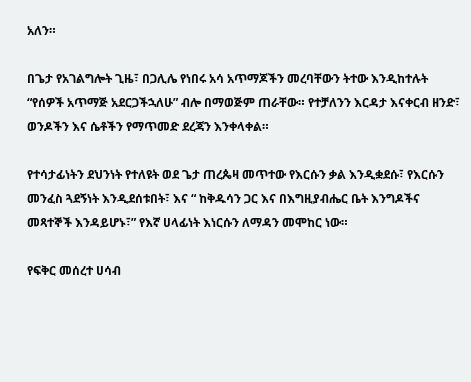አለን።

በጌታ የአገልግሎት ጊዜ፣ በጋሊሌ የነበሩ አሳ አጥማጆችን መረባቸውን ትተው እንዲከተሉት “የሰዎች አጥማጅ አደርጋችኋለሁ” ብሎ በማወጅም ጠራቸው። የተቻለንን እርዳታ እናቀርብ ዘንድ፣ ወንዶችን እና ሴቶችን የማጥመድ ደረጃን እንቀላቀል።

የተሳታፊነትን ደህንነት የተለዩት ወደ ጌታ ጠረጴዛ መጥተው የእርሱን ቃል እንዲቋደሱ፣ የእርሱን መንፈስ ጓደኝነት እንዲደሰቱበት፣ እና “ ከቅዱሳን ጋር እና በእግዚያብሔር ቤት እንግዶችና መጻተኞች እንዳይሆኑ፣” የእኛ ሀላፊነት እነርሱን ለማዳን መሞከር ነው።

የፍቅር መሰረተ ሀሳብ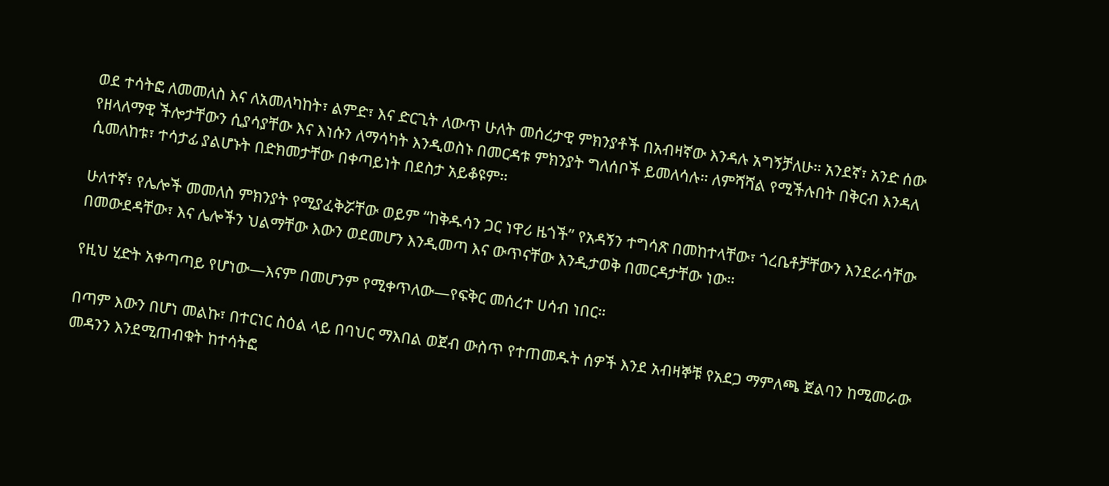ወደ ተሳትፎ ለመመለስ እና ለአመለካከት፣ ልምድ፣ እና ድርጊት ለውጥ ሁለት መሰረታዊ ምክንያቶች በአብዛኛው እንዳሉ አግኝቻለሁ። አንደኛ፣ አንድ ሰው የዘላለማዊ ችሎታቸውን ሲያሳያቸው እና እነሱን ለማሳካት እንዲወስኑ በመርዳቱ ምክንያት ግለሰቦች ይመለሳሉ። ለምሻሻል የሚችሉበት በቅርብ እንዳለ ሲመለከቱ፣ ተሳታፊ ያልሆኑት በድክመታቸው በቀጣይነት በደስታ አይቆዩም።

ሁለተኛ፣ የሌሎች መመለስ ምክንያት የሚያፈቅሯቸው ወይም “ከቅዱሳን ጋር ነዋሪ ዜጎች” የአዳኝን ተግሳጽ በመከተላቸው፣ ጎረቤቶቻቸውን እንደራሳቸው በመውደዳቸው፣ እና ሌሎችን ህልማቸው እውን ወደመሆን እንዲመጣ እና ውጥናቸው እንዲታወቅ በመርዳታቸው ነው።

የዚህ ሂድት አቀጣጣይ የሆነው—እናም በመሆንም የሚቀጥለው—የፍቅር መሰረተ ሀሳብ ነበር።

በጣም እውን በሆነ መልኩ፣ በተርነር ስዕል ላይ በባህር ማእበል ወጀብ ውስጥ የተጠመዱት ሰዎች እንደ አብዛኞቹ የአደጋ ማምለጫ ጀልባን ከሚመራው መዳንን እንደሚጠብቁት ከተሳትፎ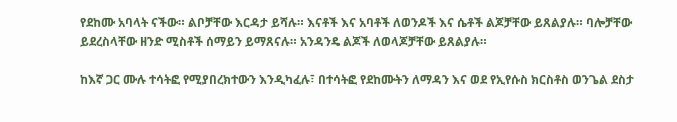የደከሙ አባላት ናችው። ልቦቻቸው እርዳታ ይሻሉ። እናቶች እና አባቶች ለወንዶች እና ሴቶች ልጆቻቸው ይጸልያሉ። ባሎቻቸው ይደረስላቸው ዘንድ ሚስቶች ሰማይን ይማጸናሉ። አንዳንዴ ልጆች ለወላጆቻቸው ይጸልያሉ።

ከእኛ ጋር ሙሉ ተሳትፎ የሚያበረክተውን እንዲካፈሉ፣ በተሳትፎ የደከሙትን ለማዳን እና ወደ የኢየሱስ ክርስቶስ ወንጌል ደስታ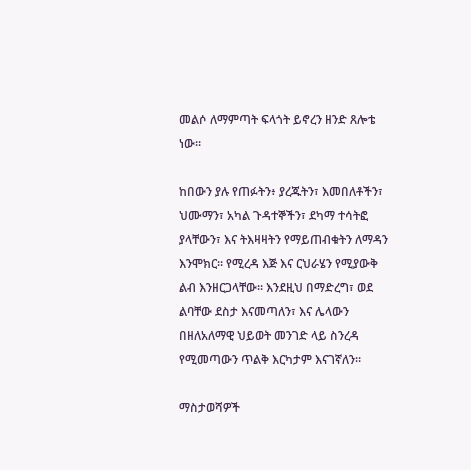መልሶ ለማምጣት ፍላጎት ይኖረን ዘንድ ጸሎቴ ነው።

ከበውን ያሉ የጠፉትን፥ ያረጁትን፣ እመበለቶችን፣ ህሙማን፣ አካል ጉዳተኞችን፣ ደካማ ተሳትፎ ያላቸውን፣ እና ትእዛዛትን የማይጠብቁትን ለማዳን እንሞክር። የሚረዳ እጅ እና ርህራሄን የሚያውቅ ልብ እንዘርጋላቸው። እንደዚህ በማድረግ፣ ወደ ልባቸው ደስታ እናመጣለን፣ እና ሌላውን በዘለአለማዊ ህይወት መንገድ ላይ ስንረዳ የሚመጣውን ጥልቅ እርካታም እናገኛለን።

ማስታወሻዎች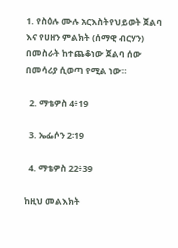1. የስዕሉ ሙሉ አርእስትየህይወት ጀልባ እና የሀዘን ምልክት (ሰማዊ ብርሃን) በመስራት ከተጨቆነው ጀልባ ሰው በመሳሪያ ሲወጣ የሚል ነው።

  2. ማቴዎስ 4፥19

  3. ኤፌሶን 2፡19

  4. ማቴዎስ 22፥39

ከዚህ መልእክት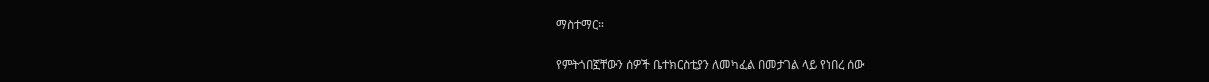ማስተማር።

የምትጎበኟቸውን ሰዎች ቤተክርስቲያን ለመካፈል በመታገል ላይ የነበረ ሰው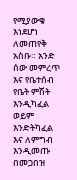የሚያውቁ እነደሆነ ለመጠየቅ አስቡ። አንድ ሰው መምረጥ እና የቤተሰብ የቤት ምሽት እንዲካፈል ወይም እንድትካፈል እና ለምግብ እንዲመጡ በመጋበዝ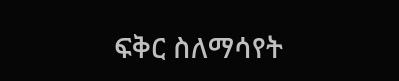ፍቅር ስለማሳየት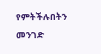የምትችሉበትን መንገድ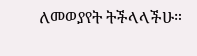ለመወያየት ትችላላችሁ።